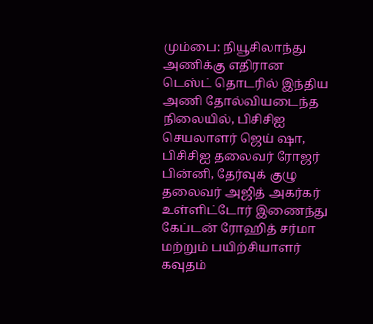மும்பை: நியூசிலாந்து அணிக்கு எதிரான டெஸ்ட் தொடரில் இந்திய அணி தோல்வியடைந்த நிலையில், பிசிசிஐ செயலாளர் ஜெய் ஷா, பிசிசிஐ தலைவர் ரோஜர் பின்னி, தேர்வுக் குழு தலைவர் அஜித் அகர்கர் உள்ளிட்டோர் இணைந்து கேப்டன் ரோஹித் சர்மா மற்றும் பயிற்சியாளர் கவுதம்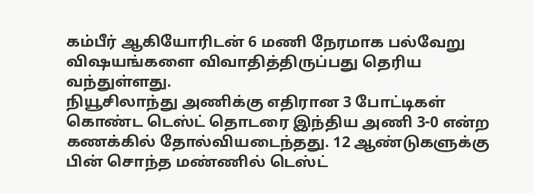கம்பீர் ஆகியோரிடன் 6 மணி நேரமாக பல்வேறு விஷயங்களை விவாதித்திருப்பது தெரிய வந்துள்ளது.
நியூசிலாந்து அணிக்கு எதிரான 3 போட்டிகள் கொண்ட டெஸ்ட் தொடரை இந்திய அணி 3-0 என்ற கணக்கில் தோல்வியடைந்தது. 12 ஆண்டுகளுக்கு பின் சொந்த மண்ணில் டெஸ்ட்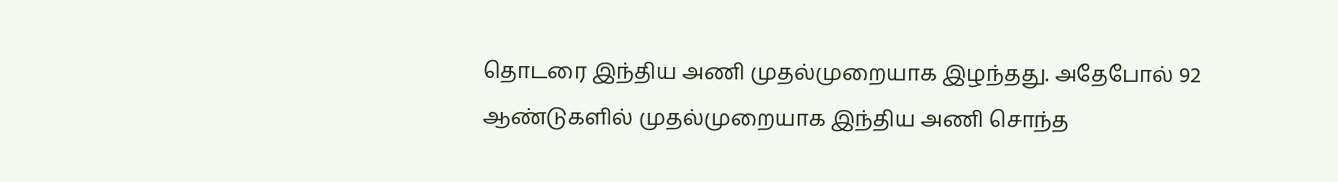தொடரை இந்திய அணி முதல்முறையாக இழந்தது. அதேபோல் 92 ஆண்டுகளில் முதல்முறையாக இந்திய அணி சொந்த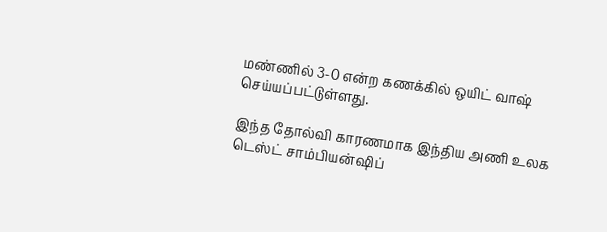மண்ணில் 3-0 என்ற கணக்கில் ஒயிட் வாஷ் செய்யப்பட்டுள்ளது.

இந்த தோல்வி காரணமாக இந்திய அணி உலக டெஸ்ட் சாம்பியன்ஷிப்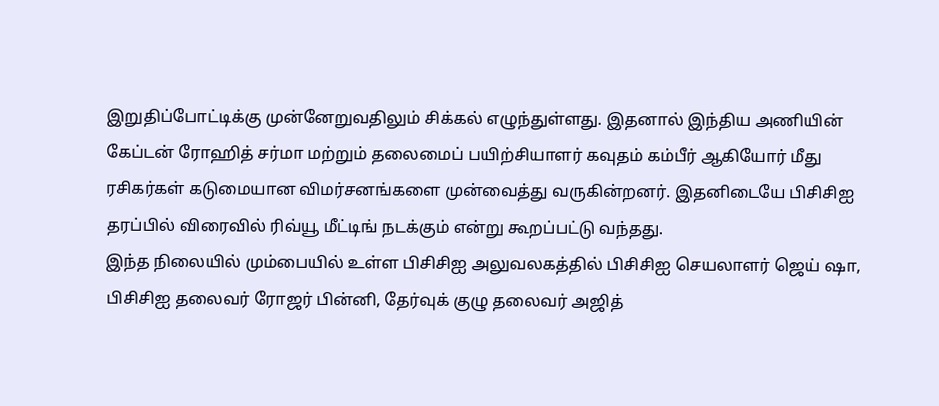இறுதிப்போட்டிக்கு முன்னேறுவதிலும் சிக்கல் எழுந்துள்ளது. இதனால் இந்திய அணியின் கேப்டன் ரோஹித் சர்மா மற்றும் தலைமைப் பயிற்சியாளர் கவுதம் கம்பீர் ஆகியோர் மீது ரசிகர்கள் கடுமையான விமர்சனங்களை முன்வைத்து வருகின்றனர். இதனிடையே பிசிசிஐ தரப்பில் விரைவில் ரிவ்யூ மீட்டிங் நடக்கும் என்று கூறப்பட்டு வந்தது.
இந்த நிலையில் மும்பையில் உள்ள பிசிசிஐ அலுவலகத்தில் பிசிசிஐ செயலாளர் ஜெய் ஷா, பிசிசிஐ தலைவர் ரோஜர் பின்னி, தேர்வுக் குழு தலைவர் அஜித்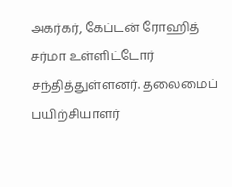அகர்கர், கேப்டன் ரோஹித் சர்மா உள்ளிட்டோர் சந்தித்துள்ளனர். தலைமைப் பயிற்சியாளர்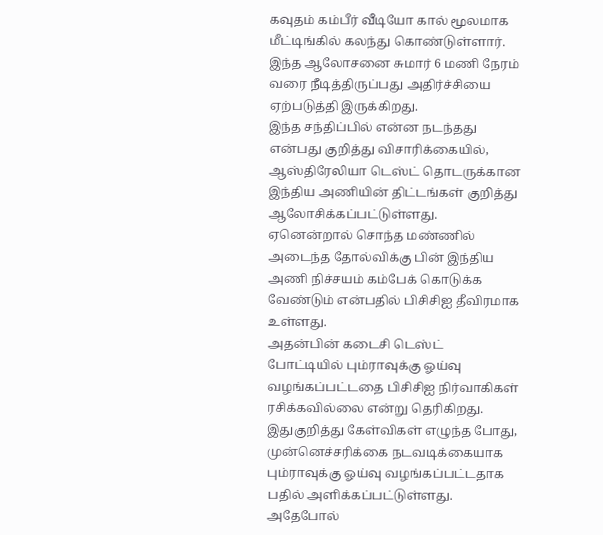கவுதம் கம்பீர் வீடியோ கால் மூலமாக மீட்டிங்கில் கலந்து கொண்டுள்ளார். இந்த ஆலோசனை சுமார் 6 மணி நேரம் வரை நீடித்திருப்பது அதிர்ச்சியை ஏற்படுத்தி இருக்கிறது.
இந்த சந்திப்பில் என்ன நடந்தது என்பது குறித்து விசாரிக்கையில், ஆஸ்திரேலியா டெஸ்ட் தொடருக்கான இந்திய அணியின் திட்டங்கள் குறித்து ஆலோசிக்கப்பட்டுள்ளது. ஏனென்றால் சொந்த மண்ணில் அடைந்த தோல்விக்கு பின் இந்திய அணி நிச்சயம் கம்பேக் கொடுக்க வேண்டும் என்பதில் பிசிசிஐ தீவிரமாக உள்ளது.
அதன்பின் கடைசி டெஸ்ட் போட்டியில் பும்ராவுக்கு ஓய்வு வழங்கப்பட்டதை பிசிசிஐ நிர்வாகிகள் ரசிக்கவில்லை என்று தெரிகிறது. இதுகுறித்து கேள்விகள் எழுந்த போது, முன்னெச்சரிக்கை நடவடிக்கையாக பும்ராவுக்கு ஓய்வு வழங்கப்பட்டதாக பதில் அளிக்கப்பட்டுள்ளது. அதேபோல்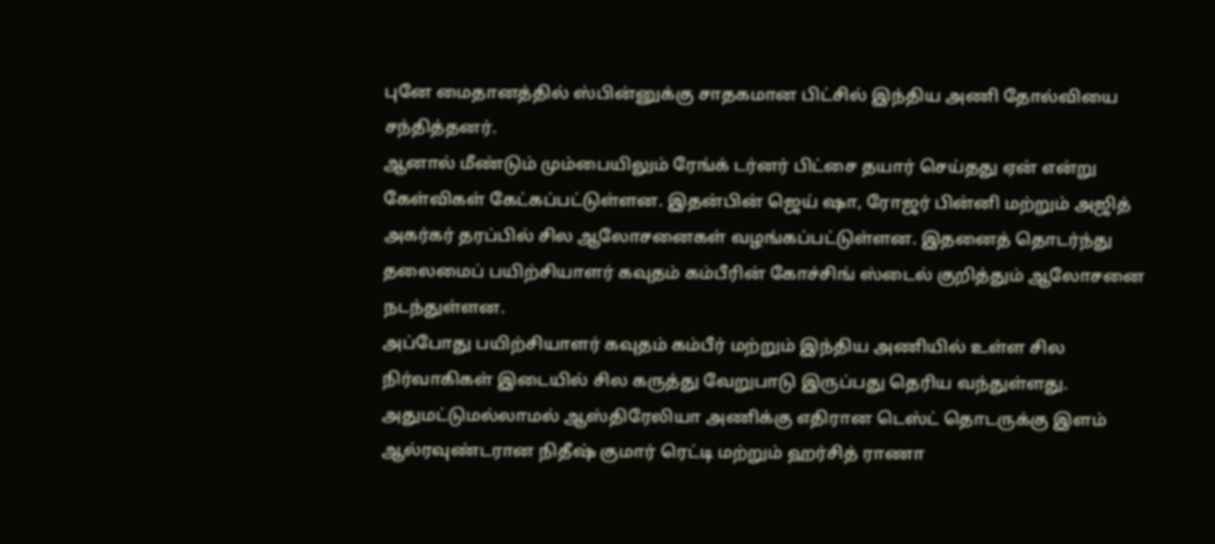புனே மைதானத்தில் ஸ்பின்னுக்கு சாதகமான பிட்சில் இந்திய அணி தோல்வியை சந்தித்தனர்.
ஆனால் மீண்டும் மும்பையிலும் ரேங்க் டர்னர் பிட்சை தயார் செய்தது ஏன் என்று கேள்விகள் கேட்கப்பட்டுள்ளன. இதன்பின் ஜெய் ஷா, ரோஜர் பின்னி மற்றும் அஜித் அகர்கர் தரப்பில் சில ஆலோசனைகள் வழங்கப்பட்டுள்ளன. இதனைத் தொடர்ந்து தலைமைப் பயிற்சியாளர் கவுதம் கம்பீரின் கோச்சிங் ஸ்டைல் குறித்தும் ஆலோசனை நடந்துள்ளன.
அப்போது பயிற்சியாளர் கவுதம் கம்பீர் மற்றும் இந்திய அணியில் உள்ள சில நிர்வாகிகள் இடையில் சில கருத்து வேறுபாடு இருப்பது தெரிய வந்துள்ளது. அதுமட்டுமல்லாமல் ஆஸ்திரேலியா அணிக்கு எதிரான டெஸ்ட் தொடருக்கு இளம் ஆல்ரவுண்டரான நிதீஷ் குமார் ரெட்டி மற்றும் ஹர்சித் ராணா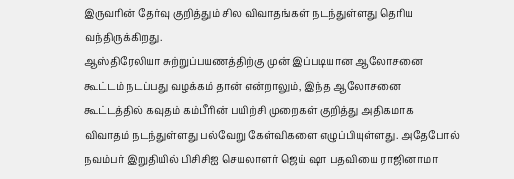இருவரின் தேர்வு குறித்தும் சில விவாதங்கள் நடந்துள்ளது தெரிய வந்திருக்கிறது.
ஆஸ்திரேலியா சுற்றுப்பயணத்திற்கு முன் இப்படியான ஆலோசனை கூட்டம் நடப்பது வழக்கம் தான் என்றாலும், இந்த ஆலோசனை கூட்டத்தில் கவுதம் கம்பீரின் பயிற்சி முறைகள் குறித்து அதிகமாக விவாதம் நடந்துள்ளது பல்வேறு கேள்விகளை எழுப்பியுள்ளது. அதேபோல் நவம்பர் இறுதியில் பிசிசிஐ செயலாளர் ஜெய் ஷா பதவியை ராஜினாமா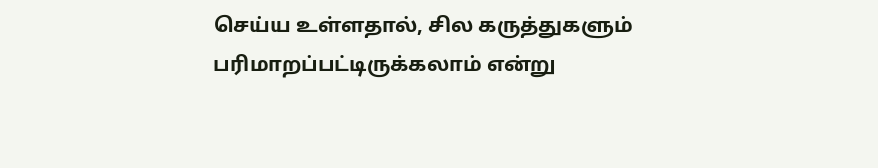செய்ய உள்ளதால், சில கருத்துகளும் பரிமாறப்பட்டிருக்கலாம் என்று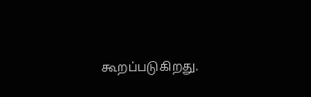கூறப்படுகிறது.